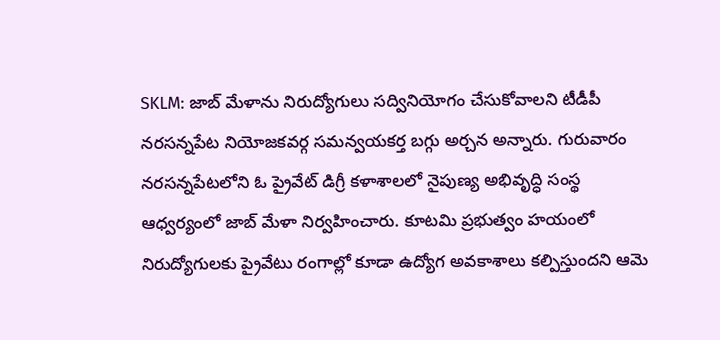SKLM: జాబ్ మేళాను నిరుద్యోగులు సద్వినియోగం చేసుకోవాలని టీడీపీ నరసన్నపేట నియోజకవర్గ సమన్వయకర్త బగ్గు అర్చన అన్నారు. గురువారం నరసన్నపేటలోని ఓ ప్రైవేట్ డిగ్రీ కళాశాలలో నైపుణ్య అభివృద్ధి సంస్థ ఆధ్వర్యంలో జాబ్ మేళా నిర్వహించారు. కూటమి ప్రభుత్వం హయంలో నిరుద్యోగులకు ప్రైవేటు రంగాల్లో కూడా ఉద్యోగ అవకాశాలు కల్పిస్తుందని ఆమె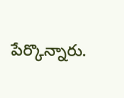పేర్కొన్నారు.